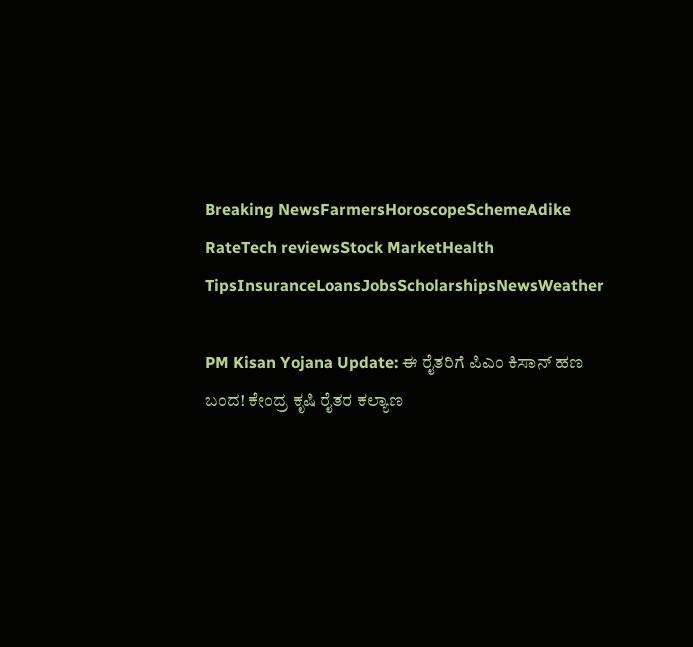Breaking NewsFarmersHoroscopeSchemeAdike RateTech reviewsStock MarketHealth TipsInsuranceLoansJobsScholarshipsNewsWeather

PM Kisan Yojana Update: ಈ ರೈತರಿಗೆ ಪಿಎಂ ಕಿಸಾನ್ ಹಣ ಬಂದ! ಕೇಂದ್ರ ಕೃಷಿ ರೈತರ ಕಲ್ಯಾಣ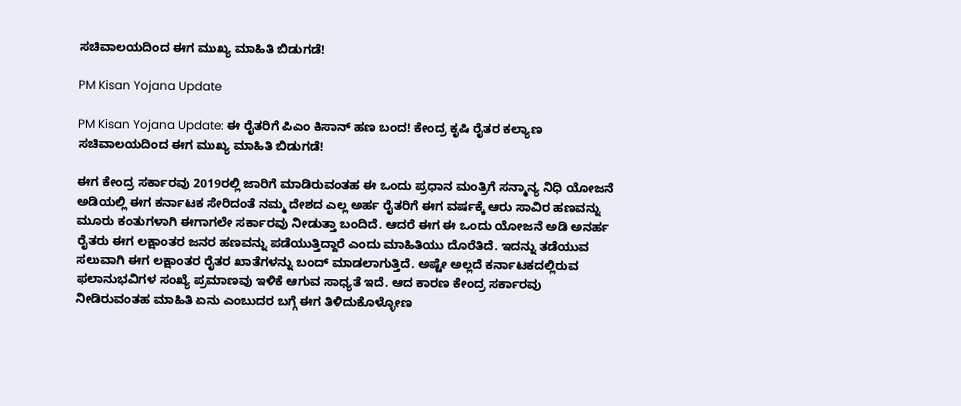ಸಚಿವಾಲಯದಿಂದ ಈಗ ಮುಖ್ಯ ಮಾಹಿತಿ ಬಿಡುಗಡೆ!

PM Kisan Yojana Update

PM Kisan Yojana Update: ಈ ರೈತರಿಗೆ ಪಿಎಂ ಕಿಸಾನ್ ಹಣ ಬಂದ! ಕೇಂದ್ರ ಕೃಷಿ ರೈತರ ಕಲ್ಯಾಣ ಸಚಿವಾಲಯದಿಂದ ಈಗ ಮುಖ್ಯ ಮಾಹಿತಿ ಬಿಡುಗಡೆ!

ಈಗ ಕೇಂದ್ರ ಸರ್ಕಾರವು 2019ರಲ್ಲಿ ಜಾರಿಗೆ ಮಾಡಿರುವಂತಹ ಈ ಒಂದು ಪ್ರಧಾನ ಮಂತ್ರಿಗೆ ಸನ್ಮಾನ್ಯ ನಿಧಿ ಯೋಜನೆ ಅಡಿಯಲ್ಲಿ ಈಗ ಕರ್ನಾಟಕ ಸೇರಿದಂತೆ ನಮ್ಮ ದೇಶದ ಎಲ್ಲ ಅರ್ಹ ರೈತರಿಗೆ ಈಗ ವರ್ಷಕ್ಕೆ ಆರು ಸಾವಿರ ಹಣವನ್ನು ಮೂರು ಕಂತುಗಳಾಗಿ ಈಗಾಗಲೇ ಸರ್ಕಾರವು ನೀಡುತ್ತಾ ಬಂದಿದೆ. ಆದರೆ ಈಗ ಈ ಒಂದು ಯೋಜನೆ ಅಡಿ ಅನರ್ಹ ರೈತರು ಈಗ ಲಕ್ಷಾಂತರ ಜನರ ಹಣವನ್ನು ಪಡೆಯುತ್ತಿದ್ದಾರೆ ಎಂದು ಮಾಹಿತಿಯು ದೊರೆತಿದೆ. ಇದನ್ನು ತಡೆಯುವ ಸಲುವಾಗಿ ಈಗ ಲಕ್ಷಾಂತರ ರೈತರ ಖಾತೆಗಳನ್ನು ಬಂದ್ ಮಾಡಲಾಗುತ್ತಿದೆ. ಅಷ್ಟೇ ಅಲ್ಲದೆ ಕರ್ನಾಟಕದಲ್ಲಿರುವ ಫಲಾನುಭವಿಗಳ ಸಂಖ್ಯೆ ಪ್ರಮಾಣವು ಇಳಿಕೆ ಆಗುವ ಸಾಧ್ಯತೆ ಇದೆ. ಆದ ಕಾರಣ ಕೇಂದ್ರ ಸರ್ಕಾರವು ನೀಡಿರುವಂತಹ ಮಾಹಿತಿ ಏನು ಎಂಬುದರ ಬಗ್ಗೆ ಈಗ ತಿಳಿದುಕೊಳ್ಳೋಣ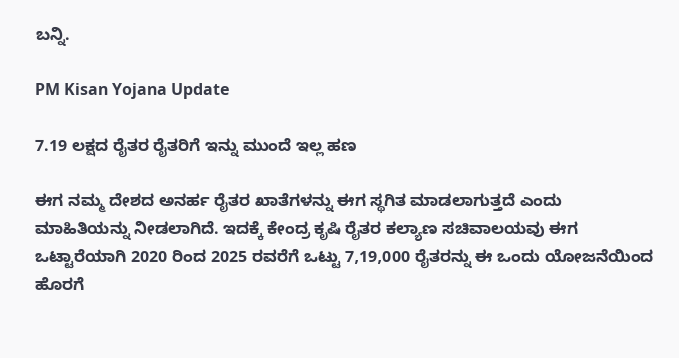ಬನ್ನಿ.

PM Kisan Yojana Update

7.19 ಲಕ್ಷದ ರೈತರ ರೈತರಿಗೆ ಇನ್ನು ಮುಂದೆ ಇಲ್ಲ ಹಣ

ಈಗ ನಮ್ಮ ದೇಶದ ಅನರ್ಹ ರೈತರ ಖಾತೆಗಳನ್ನು ಈಗ ಸ್ಥಗಿತ ಮಾಡಲಾಗುತ್ತದೆ ಎಂದು ಮಾಹಿತಿಯನ್ನು ನೀಡಲಾಗಿದೆ. ಇದಕ್ಕೆ ಕೇಂದ್ರ ಕೃಷಿ ರೈತರ ಕಲ್ಯಾಣ ಸಚಿವಾಲಯವು ಈಗ ಒಟ್ಟಾರೆಯಾಗಿ 2020 ರಿಂದ 2025 ರವರೆಗೆ ಒಟ್ಟು 7,19,000 ರೈತರನ್ನು ಈ ಒಂದು ಯೋಜನೆಯಿಂದ ಹೊರಗೆ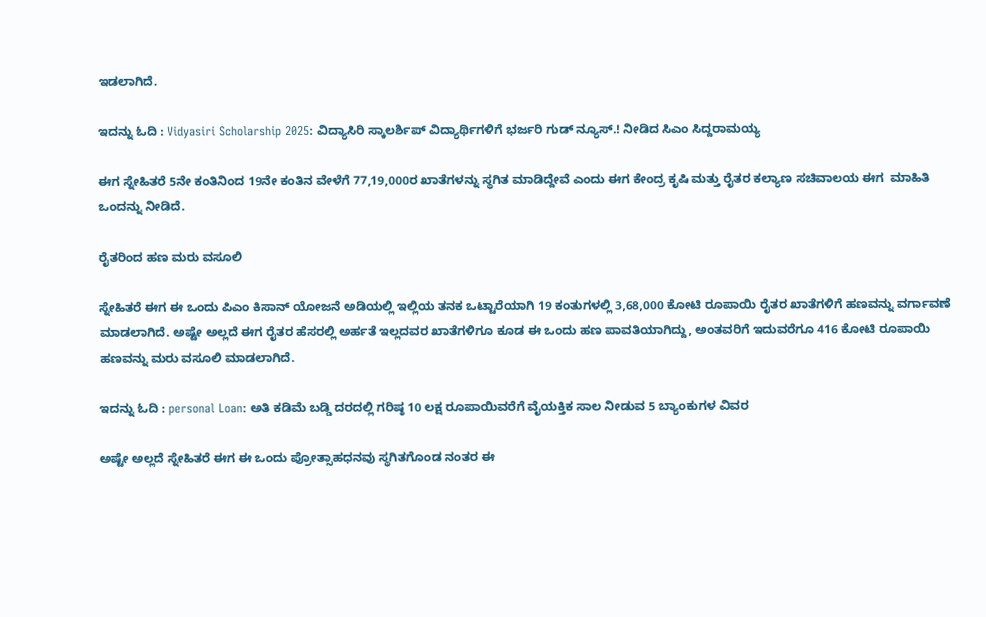ಇಡಲಾಗಿದೆ.

ಇದನ್ನು ಓದಿ : Vidyasiri Scholarship 2025: ವಿದ್ಯಾಸಿರಿ ಸ್ಕಾಲರ್ಶಿಪ್ ವಿದ್ಯಾರ್ಥಿಗಳಿಗೆ ಭರ್ಜರಿ ಗುಡ್ ನ್ಯೂಸ್.! ನೀಡಿದ ಸಿಎಂ ಸಿದ್ದರಾಮಯ್ಯ

ಈಗ ಸ್ನೇಹಿತರೆ 5ನೇ ಕಂತಿನಿಂದ 19ನೇ ಕಂತಿನ ವೇಳೆಗೆ 77,19,000ರ ಖಾತೆಗಳನ್ನು ಸ್ಥಗಿತ ಮಾಡಿದ್ದೇವೆ ಎಂದು ಈಗ ಕೇಂದ್ರ ಕೃಷಿ ಮತ್ತು ರೈತರ ಕಲ್ಯಾಣ ಸಚಿವಾಲಯ ಈಗ  ಮಾಹಿತಿ ಒಂದನ್ನು ನೀಡಿದೆ.

ರೈತರಿಂದ ಹಣ ಮರು ವಸೂಲಿ

ಸ್ನೇಹಿತರೆ ಈಗ ಈ ಒಂದು ಪಿಎಂ ಕಿಸಾನ್ ಯೋಜನೆ ಅಡಿಯಲ್ಲಿ ಇಲ್ಲಿಯ ತನಕ ಒಟ್ಟಾರೆಯಾಗಿ 19 ಕಂತುಗಳಲ್ಲಿ 3,68,000 ಕೋಟಿ ರೂಪಾಯಿ ರೈತರ ಖಾತೆಗಳಿಗೆ ಹಣವನ್ನು ವರ್ಗಾವಣೆ ಮಾಡಲಾಗಿದೆ. ಅಷ್ಟೇ ಅಲ್ಲದೆ ಈಗ ರೈತರ ಹೆಸರಲ್ಲಿ ಅರ್ಹತೆ ಇಲ್ಲದವರ ಖಾತೆಗಳಿಗೂ ಕೂಡ ಈ ಒಂದು ಹಣ ಪಾವತಿಯಾಗಿದ್ದು, ಅಂತವರಿಗೆ ಇದುವರೆಗೂ 416 ಕೋಟಿ ರೂಪಾಯಿ ಹಣವನ್ನು ಮರು ವಸೂಲಿ ಮಾಡಲಾಗಿದೆ.

ಇದನ್ನು ಓದಿ : personal Loan: ಅತಿ ಕಡಿಮೆ ಬಡ್ಡಿ ದರದಲ್ಲಿ ಗರಿಷ್ಠ 10 ಲಕ್ಷ ರೂಪಾಯಿವರೆಗೆ ವೈಯಕ್ತಿಕ ಸಾಲ ನೀಡುವ 5 ಬ್ಯಾಂಕುಗಳ ವಿವರ

ಅಷ್ಟೇ ಅಲ್ಲದೆ ಸ್ನೇಹಿತರೆ ಈಗ ಈ ಒಂದು ಪ್ರೋತ್ಸಾಹಧನವು ಸ್ಥಗಿತಗೊಂಡ ನಂತರ ಈ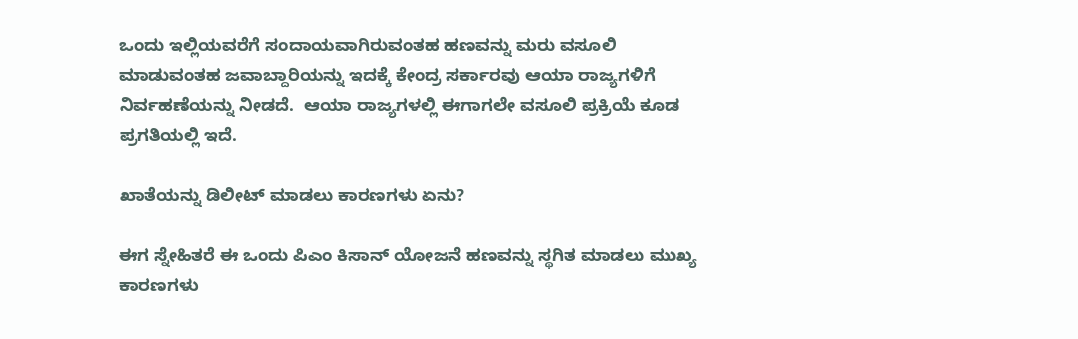ಒಂದು ಇಲ್ಲಿಯವರೆಗೆ ಸಂದಾಯವಾಗಿರುವಂತಹ ಹಣವನ್ನು ಮರು ವಸೂಲಿ ಮಾಡುವಂತಹ ಜವಾಬ್ದಾರಿಯನ್ನು ಇದಕ್ಕೆ ಕೇಂದ್ರ ಸರ್ಕಾರವು ಆಯಾ ರಾಜ್ಯಗಳಿಗೆ ನಿರ್ವಹಣೆಯನ್ನು ನೀಡದೆ.  ಆಯಾ ರಾಜ್ಯಗಳಲ್ಲಿ ಈಗಾಗಲೇ ವಸೂಲಿ ಪ್ರಕ್ರಿಯೆ ಕೂಡ ಪ್ರಗತಿಯಲ್ಲಿ ಇದೆ.

ಖಾತೆಯನ್ನು ಡಿಲೀಟ್ ಮಾಡಲು ಕಾರಣಗಳು ಏನು?

ಈಗ ಸ್ನೇಹಿತರೆ ಈ ಒಂದು ಪಿಎಂ ಕಿಸಾನ್ ಯೋಜನೆ ಹಣವನ್ನು ಸ್ಥಗಿತ ಮಾಡಲು ಮುಖ್ಯ ಕಾರಣಗಳು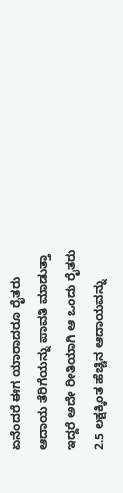ಏನೆಂದರೆ ಈಗ ಯಾರಾದರೂ ರೈತರು ಆದಾಯ ತೆರಿಗೆಯನ್ನು ಪಾವತಿ ಮಾಡುತ್ತಾ ಇದ್ದರೆ ಅದೇ ರೀತಿಯಾಗಿ ಆ ಒಂದು ರೈತರು 2.5 ಲಕ್ಷಕ್ಕಿಂತ ಹೆಚ್ಚಿನ ಆದಾಯವನ್ನು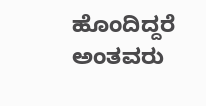ಹೊಂದಿದ್ದರೆ ಅಂತವರು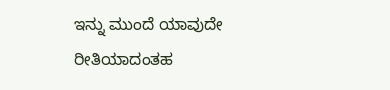ಇನ್ನು ಮುಂದೆ ಯಾವುದೇ ರೀತಿಯಾದಂತಹ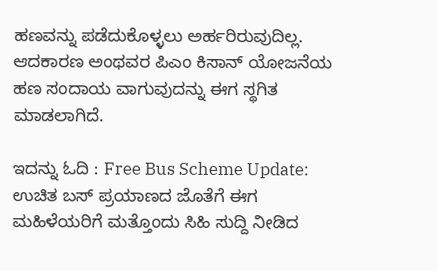ಹಣವನ್ನು ಪಡೆದುಕೊಳ್ಳಲು ಅರ್ಹರಿರುವುದಿಲ್ಲ. ಆದಕಾರಣ ಅಂಥವರ ಪಿಎಂ ಕಿಸಾನ್ ಯೋಜನೆಯ ಹಣ ಸಂದಾಯ ವಾಗುವುದನ್ನು ಈಗ ಸ್ಥಗಿತ ಮಾಡಲಾಗಿದೆ.

ಇದನ್ನು ಓದಿ : Free Bus Scheme Update: ಉಚಿತ ಬಸ್ ಪ್ರಯಾಣದ ಜೊತೆಗೆ ಈಗ ಮಹಿಳೆಯರಿಗೆ ಮತ್ತೊಂದು ಸಿಹಿ ಸುದ್ದಿ ನೀಡಿದ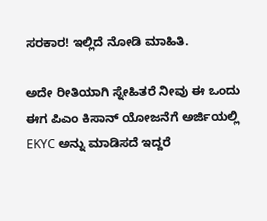ಸರಕಾರ! ಇಲ್ಲಿದೆ ನೋಡಿ ಮಾಹಿತಿ.

ಅದೇ ರೀತಿಯಾಗಿ ಸ್ನೇಹಿತರೆ ನೀವು ಈ ಒಂದು ಈಗ ಪಿಎಂ ಕಿಸಾನ್ ಯೋಜನೆಗೆ ಅರ್ಜಿಯಲ್ಲಿ EKYC ಅನ್ನು ಮಾಡಿಸದೆ ಇದ್ದರೆ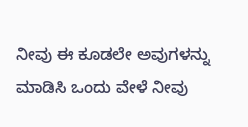ನೀವು ಈ ಕೂಡಲೇ ಅವುಗಳನ್ನು ಮಾಡಿಸಿ ಒಂದು ವೇಳೆ ನೀವು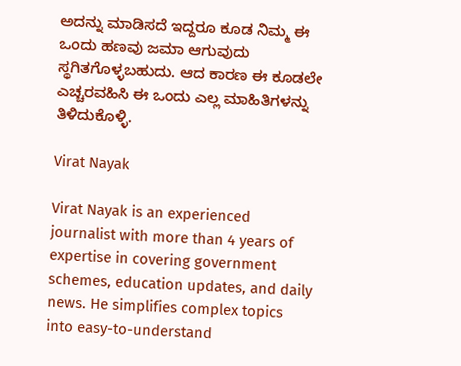ಅದನ್ನು ಮಾಡಿಸದೆ ಇದ್ದರೂ ಕೂಡ ನಿಮ್ಮ ಈ ಒಂದು ಹಣವು ಜಮಾ ಆಗುವುದು ಸ್ಥಗಿತಗೊಳ್ಳಬಹುದು. ಆದ ಕಾರಣ ಈ ಕೂಡಲೇ  ಎಚ್ಚರವಹಿಸಿ ಈ ಒಂದು ಎಲ್ಲ ಮಾಹಿತಿಗಳನ್ನು ತಿಳಿದುಕೊಳ್ಳಿ.

Virat Nayak

Virat Nayak is an experienced journalist with more than 4 years of expertise in covering government schemes, education updates, and daily news. He simplifies complex topics into easy-to-understand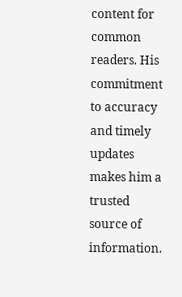content for common readers. His commitment to accuracy and timely updates makes him a trusted source of information.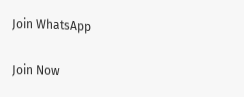Join WhatsApp

Join Now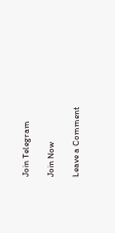Join Telegram

Join Now

Leave a Comment